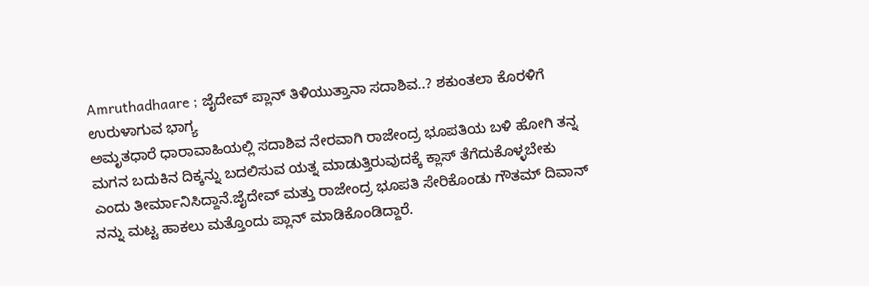Amruthadhaare ; ಜೈದೇವ್ ಪ್ಲಾನ್ ತಿಳಿಯುತ್ತಾನಾ ಸದಾಶಿವ..? ಶಕುಂತಲಾ ಕೊರಳಿಗೆ ಉರುಳಾಗುವ ಭಾಗ್ಯ
ಅಮೃತಧಾರೆ ಧಾರಾವಾಹಿಯಲ್ಲಿ ಸದಾಶಿವ ನೇರವಾಗಿ ರಾಜೇಂದ್ರ ಭೂಪತಿಯ ಬಳಿ ಹೋಗಿ ತನ್ನ ಮಗನ ಬದುಕಿನ ದಿಕ್ಕನ್ನು ಬದಲಿಸುವ ಯತ್ನ ಮಾಡುತ್ತಿರುವುದಕ್ಕೆ ಕ್ಲಾಸ್ ತೆಗೆದುಕೊಳ್ಳಬೇಕು ಎಂದು ತೀರ್ಮಾನಿಸಿದ್ದಾನೆ.ಜೈದೇವ್ ಮತ್ತು ರಾಜೇಂದ್ರ ಭೂಪತಿ ಸೇರಿಕೊಂಡು ಗೌತಮ್ ದಿವಾನ್ ನನ್ನು ಮಟ್ಟ ಹಾಕಲು ಮತ್ತೊಂದು ಪ್ಲಾನ್ ಮಾಡಿಕೊಂಡಿದ್ದಾರೆ.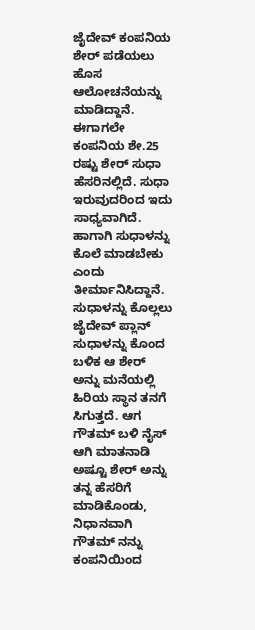ಜೈದೇವ್ ಕಂಪನಿಯ ಶೇರ್ ಪಡೆಯಲು ಹೊಸ ಆಲೋಚನೆಯನ್ನು ಮಾಡಿದ್ದಾನೆ. ಈಗಾಗಲೇ ಕಂಪನಿಯ ಶೇ.25 ರಷ್ಟು ಶೇರ್ ಸುಧಾ ಹೆಸರಿನಲ್ಲಿದೆ. ಸುಧಾ ಇರುವುದರಿಂದ ಇದು ಸಾಧ್ಯವಾಗಿದೆ. ಹಾಗಾಗಿ ಸುಧಾಳನ್ನು ಕೊಲೆ ಮಾಡಬೇಕು ಎಂದು ತೀರ್ಮಾನಿಸಿದ್ದಾನೆ.
ಸುಧಾಳನ್ನು ಕೊಲ್ಲಲು ಜೈದೇವ್ ಪ್ಲಾನ್
ಸುಧಾಳನ್ನು ಕೊಂದ ಬಳಿಕ ಆ ಶೇರ್ ಅನ್ನು ಮನೆಯಲ್ಲಿ ಹಿರಿಯ ಸ್ಥಾನ ತನಗೆ ಸಿಗುತ್ತದೆ. ಆಗ ಗೌತಮ್ ಬಳಿ ನೈಸ್ ಆಗಿ ಮಾತನಾಡಿ ಅಷ್ಟೂ ಶೇರ್ ಅನ್ನು ತನ್ನ ಹೆಸರಿಗೆ ಮಾಡಿಕೊಂಡು, ನಿಧಾನವಾಗಿ ಗೌತಮ್ ನನ್ನು ಕಂಪನಿಯಿಂದ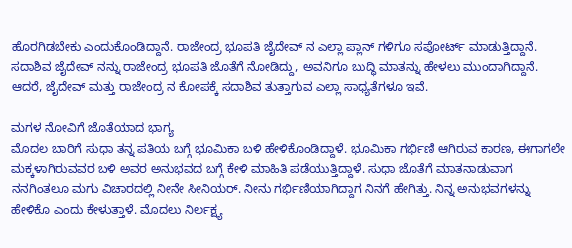ಹೊರಗಿಡಬೇಕು ಎಂದುಕೊಂಡಿದ್ದಾನೆ. ರಾಜೇಂದ್ರ ಭೂಪತಿ ಜೈದೇವ್ ನ ಎಲ್ಲಾ ಪ್ಲಾನ್ ಗಳಿಗೂ ಸಪೋರ್ಟ್ ಮಾಡುತ್ತಿದ್ದಾನೆ. ಸದಾಶಿವ ಜೈದೇವ್ ನನ್ನು ರಾಜೇಂದ್ರ ಭೂಪತಿ ಜೊತೆಗೆ ನೋಡಿದ್ದು, ಅವನಿಗೂ ಬುದ್ಧಿ ಮಾತನ್ನು ಹೇಳಲು ಮುಂದಾಗಿದ್ದಾನೆ. ಆದರೆ, ಜೈದೇವ್ ಮತ್ತು ರಾಜೇಂದ್ರ ನ ಕೋಪಕ್ಕೆ ಸದಾಶಿವ ತುತ್ತಾಗುವ ಎಲ್ಲಾ ಸಾಧ್ಯತೆಗಳೂ ಇವೆ.

ಮಗಳ ನೋವಿಗೆ ಜೊತೆಯಾದ ಭಾಗ್ಯ
ಮೊದಲ ಬಾರಿಗೆ ಸುಧಾ ತನ್ನ ಪತಿಯ ಬಗ್ಗೆ ಭೂಮಿಕಾ ಬಳಿ ಹೇಳಿಕೊಂಡಿದ್ದಾಳೆ. ಭೂಮಿಕಾ ಗರ್ಭಿಣಿ ಆಗಿರುವ ಕಾರಣ, ಈಗಾಗಲೇ ಮಕ್ಕಳಾಗಿರುವವರ ಬಳಿ ಅವರ ಅನುಭವದ ಬಗ್ಗೆ ಕೇಳಿ ಮಾಹಿತಿ ಪಡೆಯುತ್ತಿದ್ದಾಳೆ. ಸುಧಾ ಜೊತೆಗೆ ಮಾತನಾಡುವಾಗ ನನಗಿಂತಲೂ ಮಗು ವಿಚಾರದಲ್ಲಿ ನೀನೇ ಸೀನಿಯರ್. ನೀನು ಗರ್ಭಿಣಿಯಾಗಿದ್ದಾಗ ನಿನಗೆ ಹೇಗಿತ್ತು. ನಿನ್ನ ಅನುಭವಗಳನ್ನು ಹೇಳಿಕೊ ಎಂದು ಕೇಳುತ್ತಾಳೆ. ಮೊದಲು ನಿರ್ಲಕ್ಷ್ಯ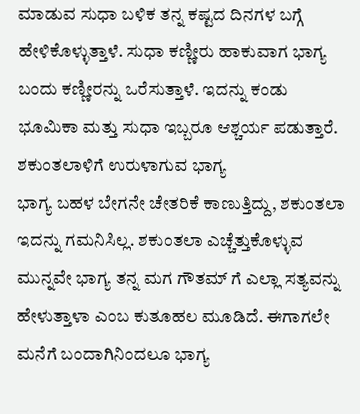ಮಾಡುವ ಸುಧಾ ಬಳಿಕ ತನ್ನ ಕಷ್ಟದ ದಿನಗಳ ಬಗ್ಗೆ ಹೇಳಿಕೊಳ್ಳುತ್ತಾಳೆ. ಸುಧಾ ಕಣ್ಣೀರು ಹಾಕುವಾಗ ಭಾಗ್ಯ ಬಂದು ಕಣ್ಣೀರನ್ನು ಒರೆಸುತ್ತಾಳೆ. ಇದನ್ನು ಕಂಡು ಭೂಮಿಕಾ ಮತ್ತು ಸುಧಾ ಇಬ್ಬರೂ ಆಶ್ಚರ್ಯ ಪಡುತ್ತಾರೆ.
ಶಕುಂತಲಾಳಿಗೆ ಉರುಳಾಗುವ ಭಾಗ್ಯ
ಭಾಗ್ಯ ಬಹಳ ಬೇಗನೇ ಚೇತರಿಕೆ ಕಾಣುತ್ತಿದ್ದು, ಶಕುಂತಲಾ ಇದನ್ನು ಗಮನಿಸಿಲ್ಲ. ಶಕುಂತಲಾ ಎಚ್ಚೆತ್ತುಕೊಳ್ಳುವ ಮುನ್ನವೇ ಭಾಗ್ಯ ತನ್ನ ಮಗ ಗೌತಮ್ ಗೆ ಎಲ್ಲಾ ಸತ್ಯವನ್ನು ಹೇಳುತ್ತಾಳಾ ಎಂಬ ಕುತೂಹಲ ಮೂಡಿದೆ. ಈಗಾಗಲೇ ಮನೆಗೆ ಬಂದಾಗಿನಿಂದಲೂ ಭಾಗ್ಯ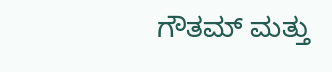ಗೌತಮ್ ಮತ್ತು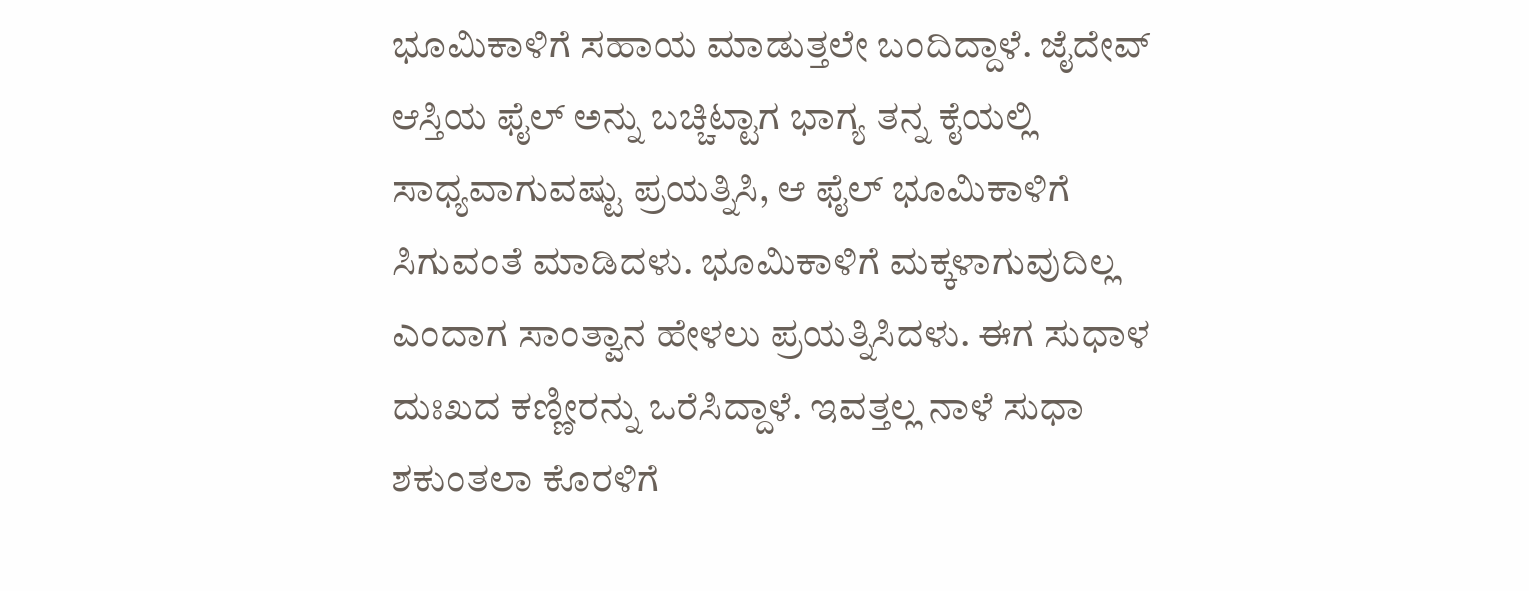ಭೂಮಿಕಾಳಿಗೆ ಸಹಾಯ ಮಾಡುತ್ತಲೇ ಬಂದಿದ್ದಾಳೆ. ಜೈದೇವ್ ಆಸ್ತಿಯ ಫೈಲ್ ಅನ್ನು ಬಚ್ಚಿಟ್ಟಾಗ ಭಾಗ್ಯ ತನ್ನ ಕೈಯಲ್ಲಿ ಸಾಧ್ಯವಾಗುವಷ್ಟು ಪ್ರಯತ್ನಿಸಿ, ಆ ಫೈಲ್ ಭೂಮಿಕಾಳಿಗೆ ಸಿಗುವಂತೆ ಮಾಡಿದಳು. ಭೂಮಿಕಾಳಿಗೆ ಮಕ್ಕಳಾಗುವುದಿಲ್ಲ ಎಂದಾಗ ಸಾಂತ್ವಾನ ಹೇಳಲು ಪ್ರಯತ್ನಿಸಿದಳು. ಈಗ ಸುಧಾಳ ದುಃಖದ ಕಣ್ಣೀರನ್ನು ಒರೆಸಿದ್ದಾಳೆ. ಇವತ್ತಲ್ಲ ನಾಳೆ ಸುಧಾ ಶಕುಂತಲಾ ಕೊರಳಿಗೆ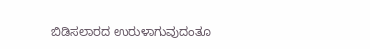ಬಿಡಿಸಲಾರದ ಉರುಳಾಗುವುದಂತೂ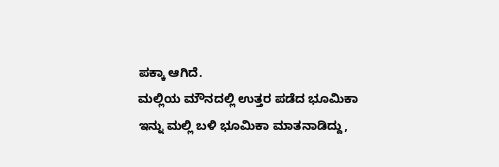ಪಕ್ಕಾ ಆಗಿದೆ.
ಮಲ್ಲಿಯ ಮೌನದಲ್ಲಿ ಉತ್ತರ ಪಡೆದ ಭೂಮಿಕಾ
ಇನ್ನು ಮಲ್ಲಿ ಬಳಿ ಭೂಮಿಕಾ ಮಾತನಾಡಿದ್ದು,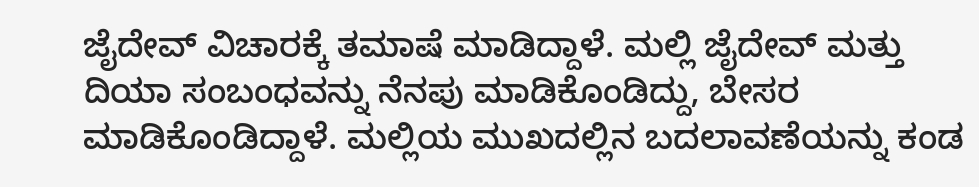ಜೈದೇವ್ ವಿಚಾರಕ್ಕೆ ತಮಾಷೆ ಮಾಡಿದ್ದಾಳೆ. ಮಲ್ಲಿ ಜೈದೇವ್ ಮತ್ತು ದಿಯಾ ಸಂಬಂಧವನ್ನು ನೆನಪು ಮಾಡಿಕೊಂಡಿದ್ದು, ಬೇಸರ ಮಾಡಿಕೊಂಡಿದ್ದಾಳೆ. ಮಲ್ಲಿಯ ಮುಖದಲ್ಲಿನ ಬದಲಾವಣೆಯನ್ನು ಕಂಡ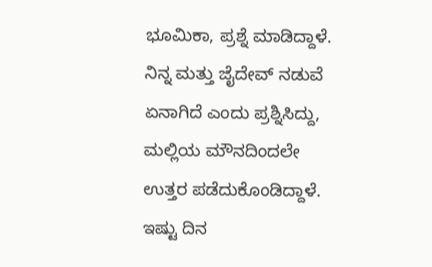ಭೂಮಿಕಾ, ಪ್ರಶ್ನೆ ಮಾಡಿದ್ದಾಳೆ. ನಿನ್ನ ಮತ್ತು ಜೈದೇವ್ ನಡುವೆ ಏನಾಗಿದೆ ಎಂದು ಪ್ರಶ್ನಿಸಿದ್ದು, ಮಲ್ಲಿಯ ಮೌನದಿಂದಲೇ ಉತ್ತರ ಪಡೆದುಕೊಂಡಿದ್ದಾಳೆ. ಇಷ್ಟು ದಿನ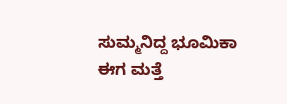ಸುಮ್ಮನಿದ್ದ ಭೂಮಿಕಾ ಈಗ ಮತ್ತೆ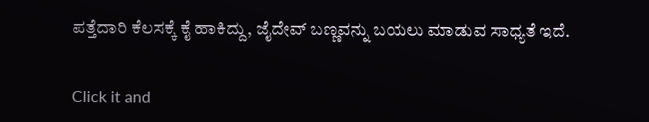ಪತ್ತೆದಾರಿ ಕೆಲಸಕ್ಕೆ ಕೈ ಹಾಕಿದ್ದು, ಜೈದೇವ್ ಬಣ್ಣವನ್ನು ಬಯಲು ಮಾಡುವ ಸಾಧ್ಯತೆ ಇದೆ.


Click it and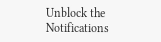Unblock the Notifications